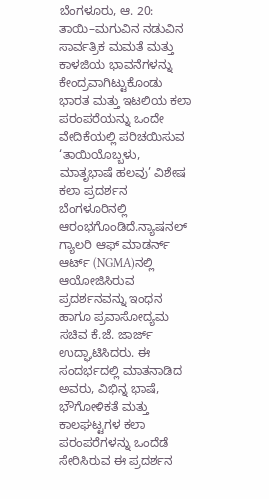ಬೆಂಗಳೂರು, ಆ. 20: ತಾಯಿ–ಮಗುವಿನ ನಡುವಿನ ಸಾರ್ವತ್ರಿಕ ಮಮತೆ ಮತ್ತು ಕಾಳಜಿಯ ಭಾವನೆಗಳನ್ನು ಕೇಂದ್ರವಾಗಿಟ್ಟುಕೊಂಡು ಭಾರತ ಮತ್ತು ಇಟಲಿಯ ಕಲಾ ಪರಂಪರೆಯನ್ನು ಒಂದೇ ವೇದಿಕೆಯಲ್ಲಿ ಪರಿಚಯಿಸುವ ‘ತಾಯಿಯೊಬ್ಬಳು, ಮಾತೃಭಾಷೆ ಹಲವು’ ವಿಶೇಷ ಕಲಾ ಪ್ರದರ್ಶನ ಬೆಂಗಳೂರಿನಲ್ಲಿ ಆರಂಭಗೊಂಡಿದೆ.ನ್ಯಾಷನಲ್ ಗ್ಯಾಲರಿ ಆಫ್ ಮಾಡರ್ನ್ ಆರ್ಟ್ (NGMA)ನಲ್ಲಿ ಆಯೋಜಿಸಿರುವ ಪ್ರದರ್ಶನವನ್ನು ಇಂಧನ ಹಾಗೂ ಪ್ರವಾಸೋದ್ಯಮ ಸಚಿವ ಕೆ.ಜೆ. ಜಾರ್ಜ್ ಉದ್ಘಾಟಿಸಿದರು. ಈ ಸಂದರ್ಭದಲ್ಲಿ ಮಾತನಾಡಿದ ಅವರು, ವಿಭಿನ್ನ ಭಾಷೆ, ಭೌಗೋಳಿಕತೆ ಮತ್ತು ಕಾಲಘಟ್ಟಗಳ ಕಲಾ ಪರಂಪರೆಗಳನ್ನು ಒಂದೆಡೆ ಸೇರಿಸಿರುವ ಈ ಪ್ರದರ್ಶನ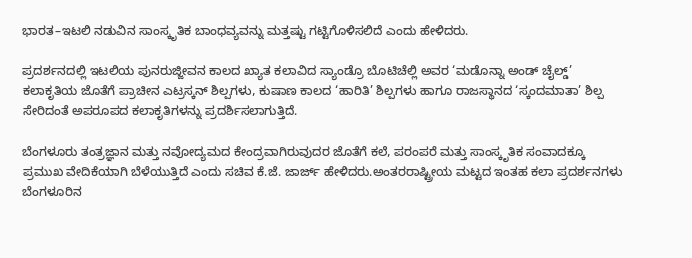ಭಾರತ–ಇಟಲಿ ನಡುವಿನ ಸಾಂಸ್ಕೃತಿಕ ಬಾಂಧವ್ಯವನ್ನು ಮತ್ತಷ್ಟು ಗಟ್ಟಿಗೊಳಿಸಲಿದೆ ಎಂದು ಹೇಳಿದರು.

ಪ್ರದರ್ಶನದಲ್ಲಿ ಇಟಲಿಯ ಪುನರುಜ್ಜೀವನ ಕಾಲದ ಖ್ಯಾತ ಕಲಾವಿದ ಸ್ಯಾಂಡ್ರೊ ಬೊಟಿಚೆಲ್ಲಿ ಅವರ ‘ಮಡೊನ್ನಾ ಅಂಡ್ ಚೈಲ್ಡ್’ ಕಲಾಕೃತಿಯ ಜೊತೆಗೆ ಪ್ರಾಚೀನ ಎಟ್ರಸ್ಕನ್ ಶಿಲ್ಪಗಳು, ಕುಷಾಣ ಕಾಲದ ‘ಹಾರಿತಿ’ ಶಿಲ್ಪಗಳು ಹಾಗೂ ರಾಜಸ್ಥಾನದ ‘ಸ್ಕಂದಮಾತಾ’ ಶಿಲ್ಪ ಸೇರಿದಂತೆ ಅಪರೂಪದ ಕಲಾಕೃತಿಗಳನ್ನು ಪ್ರದರ್ಶಿಸಲಾಗುತ್ತಿದೆ.

ಬೆಂಗಳೂರು ತಂತ್ರಜ್ಞಾನ ಮತ್ತು ನವೋದ್ಯಮದ ಕೇಂದ್ರವಾಗಿರುವುದರ ಜೊತೆಗೆ ಕಲೆ, ಪರಂಪರೆ ಮತ್ತು ಸಾಂಸ್ಕೃತಿಕ ಸಂವಾದಕ್ಕೂ ಪ್ರಮುಖ ವೇದಿಕೆಯಾಗಿ ಬೆಳೆಯುತ್ತಿದೆ ಎಂದು ಸಚಿವ ಕೆ.ಜೆ. ಜಾರ್ಜ್ ಹೇಳಿದರು.ಅಂತರರಾಷ್ಟ್ರೀಯ ಮಟ್ಟದ ಇಂತಹ ಕಲಾ ಪ್ರದರ್ಶನಗಳು ಬೆಂಗಳೂರಿನ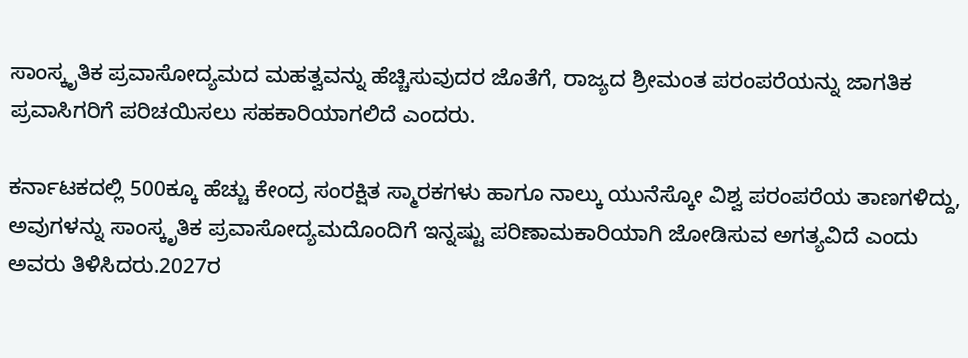ಸಾಂಸ್ಕೃತಿಕ ಪ್ರವಾಸೋದ್ಯಮದ ಮಹತ್ವವನ್ನು ಹೆಚ್ಚಿಸುವುದರ ಜೊತೆಗೆ, ರಾಜ್ಯದ ಶ್ರೀಮಂತ ಪರಂಪರೆಯನ್ನು ಜಾಗತಿಕ ಪ್ರವಾಸಿಗರಿಗೆ ಪರಿಚಯಿಸಲು ಸಹಕಾರಿಯಾಗಲಿದೆ ಎಂದರು.

ಕರ್ನಾಟಕದಲ್ಲಿ 500ಕ್ಕೂ ಹೆಚ್ಚು ಕೇಂದ್ರ ಸಂರಕ್ಷಿತ ಸ್ಮಾರಕಗಳು ಹಾಗೂ ನಾಲ್ಕು ಯುನೆಸ್ಕೋ ವಿಶ್ವ ಪರಂಪರೆಯ ತಾಣಗಳಿದ್ದು, ಅವುಗಳನ್ನು ಸಾಂಸ್ಕೃತಿಕ ಪ್ರವಾಸೋದ್ಯಮದೊಂದಿಗೆ ಇನ್ನಷ್ಟು ಪರಿಣಾಮಕಾರಿಯಾಗಿ ಜೋಡಿಸುವ ಅಗತ್ಯವಿದೆ ಎಂದು ಅವರು ತಿಳಿಸಿದರು.2027ರ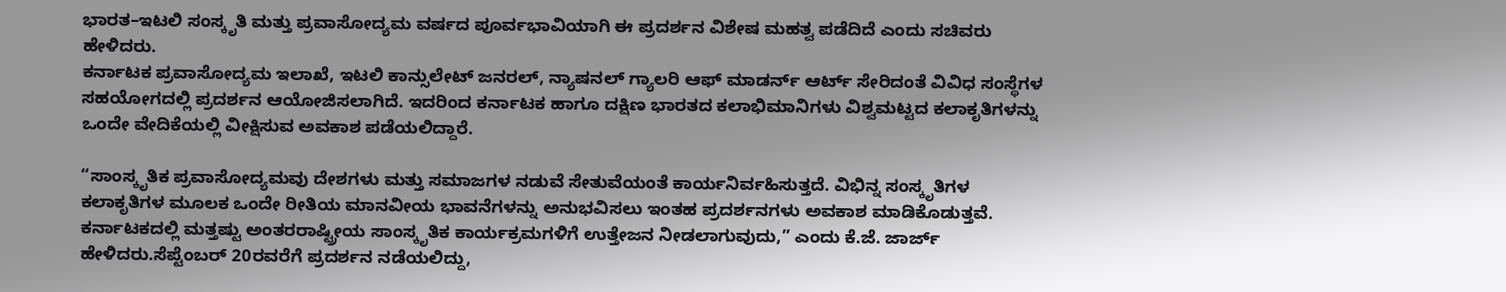ಭಾರತ–ಇಟಲಿ ಸಂಸ್ಕೃತಿ ಮತ್ತು ಪ್ರವಾಸೋದ್ಯಮ ವರ್ಷದ ಪೂರ್ವಭಾವಿಯಾಗಿ ಈ ಪ್ರದರ್ಶನ ವಿಶೇಷ ಮಹತ್ವ ಪಡೆದಿದೆ ಎಂದು ಸಚಿವರು ಹೇಳಿದರು.
ಕರ್ನಾಟಕ ಪ್ರವಾಸೋದ್ಯಮ ಇಲಾಖೆ, ಇಟಲಿ ಕಾನ್ಸುಲೇಟ್ ಜನರಲ್, ನ್ಯಾಷನಲ್ ಗ್ಯಾಲರಿ ಆಫ್ ಮಾಡರ್ನ್ ಆರ್ಟ್ ಸೇರಿದಂತೆ ವಿವಿಧ ಸಂಸ್ಥೆಗಳ ಸಹಯೋಗದಲ್ಲಿ ಪ್ರದರ್ಶನ ಆಯೋಜಿಸಲಾಗಿದೆ. ಇದರಿಂದ ಕರ್ನಾಟಕ ಹಾಗೂ ದಕ್ಷಿಣ ಭಾರತದ ಕಲಾಭಿಮಾನಿಗಳು ವಿಶ್ವಮಟ್ಟದ ಕಲಾಕೃತಿಗಳನ್ನು ಒಂದೇ ವೇದಿಕೆಯಲ್ಲಿ ವೀಕ್ಷಿಸುವ ಅವಕಾಶ ಪಡೆಯಲಿದ್ದಾರೆ.

“ಸಾಂಸ್ಕೃತಿಕ ಪ್ರವಾಸೋದ್ಯಮವು ದೇಶಗಳು ಮತ್ತು ಸಮಾಜಗಳ ನಡುವೆ ಸೇತುವೆಯಂತೆ ಕಾರ್ಯನಿರ್ವಹಿಸುತ್ತದೆ. ವಿಭಿನ್ನ ಸಂಸ್ಕೃತಿಗಳ ಕಲಾಕೃತಿಗಳ ಮೂಲಕ ಒಂದೇ ರೀತಿಯ ಮಾನವೀಯ ಭಾವನೆಗಳನ್ನು ಅನುಭವಿಸಲು ಇಂತಹ ಪ್ರದರ್ಶನಗಳು ಅವಕಾಶ ಮಾಡಿಕೊಡುತ್ತವೆ. ಕರ್ನಾಟಕದಲ್ಲಿ ಮತ್ತಷ್ಟು ಅಂತರರಾಷ್ಟ್ರೀಯ ಸಾಂಸ್ಕೃತಿಕ ಕಾರ್ಯಕ್ರಮಗಳಿಗೆ ಉತ್ತೇಜನ ನೀಡಲಾಗುವುದು,” ಎಂದು ಕೆ.ಜೆ. ಜಾರ್ಜ್ ಹೇಳಿದರು.ಸೆಪ್ಟೆಂಬರ್ 20ರವರೆಗೆ ಪ್ರದರ್ಶನ ನಡೆಯಲಿದ್ದು,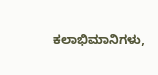ಕಲಾಭಿಮಾನಿಗಳು,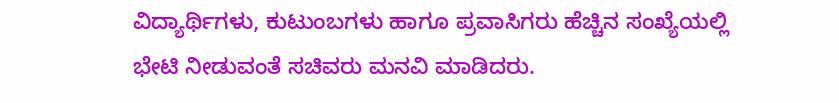ವಿದ್ಯಾರ್ಥಿಗಳು, ಕುಟುಂಬಗಳು ಹಾಗೂ ಪ್ರವಾಸಿಗರು ಹೆಚ್ಚಿನ ಸಂಖ್ಯೆಯಲ್ಲಿ ಭೇಟಿ ನೀಡುವಂತೆ ಸಚಿವರು ಮನವಿ ಮಾಡಿದರು.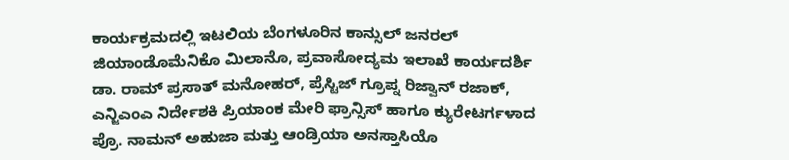ಕಾರ್ಯಕ್ರಮದಲ್ಲಿ ಇಟಲಿಯ ಬೆಂಗಳೂರಿನ ಕಾನ್ಸುಲ್ ಜನರಲ್ ಜಿಯಾಂಡೊಮೆನಿಕೊ ಮಿಲಾನೊ, ಪ್ರವಾಸೋದ್ಯಮ ಇಲಾಖೆ ಕಾರ್ಯದರ್ಶಿ ಡಾ. ರಾಮ್ ಪ್ರಸಾತ್ ಮನೋಹರ್, ಪ್ರೆಸ್ಟಿಜ್ ಗ್ರೂಪ್ನ ರಿಜ್ವಾನ್ ರಜಾಕ್, ಎನ್ಜಿಎಂಎ ನಿರ್ದೇಶಕಿ ಪ್ರಿಯಾಂಕ ಮೇರಿ ಫ್ರಾನ್ಸಿಸ್ ಹಾಗೂ ಕ್ಯುರೇಟರ್ಗಳಾದ ಪ್ರೊ. ನಾಮನ್ ಅಹುಜಾ ಮತ್ತು ಆಂಡ್ರಿಯಾ ಅನಸ್ತಾಸಿಯೊ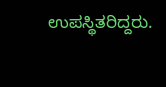ಉಪಸ್ಥಿತರಿದ್ದರು.